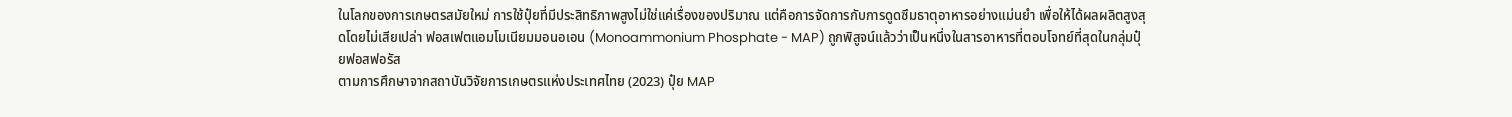ในโลกของการเกษตรสมัยใหม่ การใช้ปุ๋ยที่มีประสิทธิภาพสูงไม่ใช่แค่เรื่องของปริมาณ แต่คือการจัดการกับการดูดซึมธาตุอาหารอย่างแม่นยำ เพื่อให้ได้ผลผลิตสูงสุดโดยไม่เสียเปล่า ฟอสเฟตแอมโมเนียมมอนอเอน (Monoammonium Phosphate - MAP) ถูกพิสูจน์แล้วว่าเป็นหนึ่งในสารอาหารที่ตอบโจทย์ที่สุดในกลุ่มปุ๋ยฟอสฟอรัส
ตามการศึกษาจากสถาบันวิจัยการเกษตรแห่งประเทศไทย (2023) ปุ๋ย MAP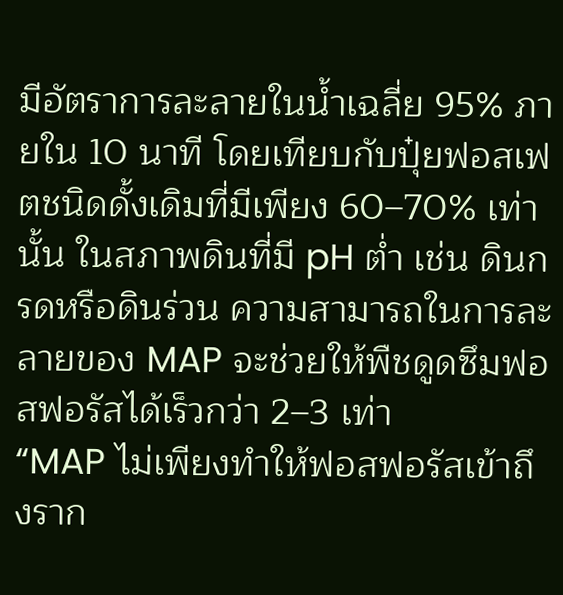มีอัตราการละลายในน้ำเฉลี่ย 95% ภายใน 10 นาที โดยเทียบกับปุ๋ยฟอสเฟตชนิดดั้งเดิมที่มีเพียง 60–70% เท่านั้น ในสภาพดินที่มี pH ต่ำ เช่น ดินกรดหรือดินร่วน ความสามารถในการละลายของ MAP จะช่วยให้พืชดูดซึมฟอสฟอรัสได้เร็วกว่า 2–3 เท่า
“MAP ไม่เพียงทำให้ฟอสฟอรัสเข้าถึงราก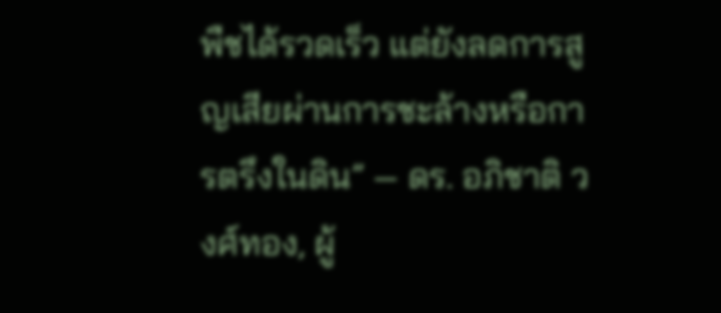พืชได้รวดเร็ว แต่ยังลดการสูญเสียผ่านการชะล้างหรือการตรึงในดิน” — ดร. อภิชาติ วงศ์ทอง, ผู้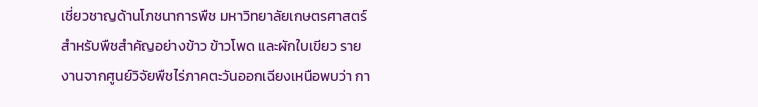เชี่ยวชาญด้านโภชนาการพืช มหาวิทยาลัยเกษตรศาสตร์
สำหรับพืชสำคัญอย่างข้าว ข้าวโพด และผักใบเขียว รายงานจากศูนย์วิจัยพืชไร่ภาคตะวันออกเฉียงเหนือพบว่า กา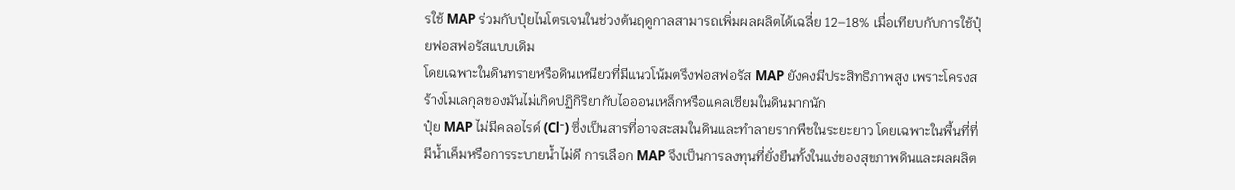รใช้ MAP ร่วมกับปุ๋ยไนโตรเจนในช่วงต้นฤดูกาลสามารถเพิ่มผลผลิตได้เฉลี่ย 12–18% เมื่อเทียบกับการใช้ปุ๋ยฟอสฟอรัสแบบเดิม
โดยเฉพาะในดินทรายหรือดินเหนียวที่มีแนวโน้มตรึงฟอสฟอรัส MAP ยังคงมีประสิทธิภาพสูง เพราะโครงสร้างโมเลกุลของมันไม่เกิดปฏิกิริยากับไอออนเหล็กหรือแคลเซียมในดินมากนัก
ปุ๋ย MAP ไม่มีคลอไรด์ (Cl⁻) ซึ่งเป็นสารที่อาจสะสมในดินและทำลายรากพืชในระยะยาว โดยเฉพาะในพื้นที่ที่มีน้ำเค็มหรือการระบายน้ำไม่ดี การเลือก MAP จึงเป็นการลงทุนที่ยั่งยืนทั้งในแง่ของสุขภาพดินและผลผลิต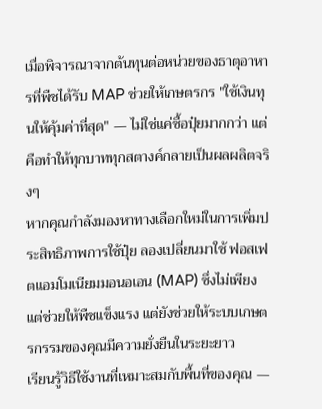เมื่อพิจารณาจากต้นทุนต่อหน่วยของธาตุอาหารที่พืชได้รับ MAP ช่วยให้เกษตรกร "ใช้เงินทุนให้คุ้มค่าที่สุด" — ไม่ใช่แค่ซื้อปุ๋ยมากกว่า แต่คือทำให้ทุกบาททุกสตางค์กลายเป็นผลผลิตจริงๆ
หากคุณกำลังมองหาทางเลือกใหม่ในการเพิ่มประสิทธิภาพการใช้ปุ๋ย ลองเปลี่ยนมาใช้ ฟอสเฟตแอมโมเนียมมอนอเอน (MAP) ซึ่งไม่เพียงแต่ช่วยให้พืชแข็งแรง แต่ยังช่วยให้ระบบเกษตรกรรมของคุณมีความยั่งยืนในระยะยาว
เรียนรู้วิธีใช้งานที่เหมาะสมกับพื้นที่ของคุณ —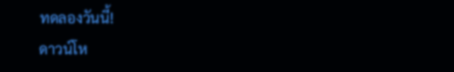ทดลองวันนี้!
ดาวน์โห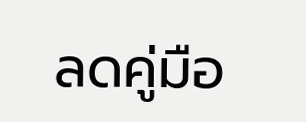ลดคู่มือ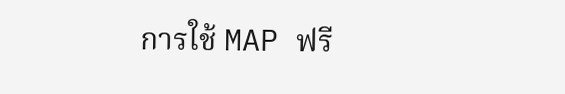การใช้ MAP ฟรี